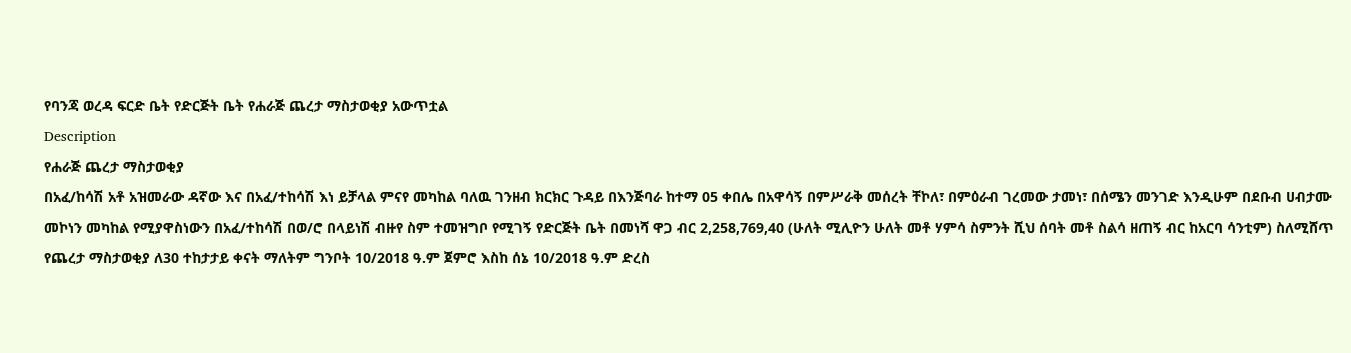የባንጃ ወረዳ ፍርድ ቤት የድርጅት ቤት የሐራጅ ጨረታ ማስታወቂያ አውጥቷል
Description
የሐራጅ ጨረታ ማስታወቂያ
በአፈ/ከሳሽ አቶ አዝመራው ዳኛው እና በአፈ/ተከሳሽ እነ ይቻላል ምናየ መካከል ባለዉ ገንዘብ ክርክር ጉዳይ በእንጅባራ ከተማ 05 ቀበሌ በአዋሳኝ በምሥራቅ መሰረት ቸኮለ፣ በምዕራብ ገረመው ታመነ፣ በሰሜን መንገድ እንዲሁም በደቡብ ሀብታሙ መኮነን መካከል የሚያዋስነውን በአፈ/ተከሳሽ በወ/ሮ በላይነሽ ብዙየ ስም ተመዝግቦ የሚገኝ የድርጅት ቤት በመነሻ ዋጋ ብር 2,258,769,40 (ሁለት ሚሊዮን ሁለት መቶ ሃምሳ ስምንት ሺህ ሰባት መቶ ስልሳ ዘጠኝ ብር ከአርባ ሳንቲም) ስለሚሸጥ የጨረታ ማስታወቂያ ለ30 ተከታታይ ቀናት ማለትም ግንቦት 10/2018 ዓ.ም ጀምሮ እስከ ሰኔ 10/2018 ዓ.ም ድረስ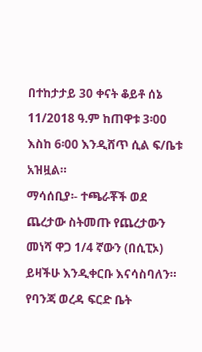በተከታታይ 30 ቀናት ቆይቶ ሰኔ 11/2018 ዓ.ም ከጠዋቱ 3፡00 እስከ 6፡00 እንዲሸጥ ሲል ፍ/ቤቱ አዝዟል።
ማሳሰቢያ፡- ተጫራቾች ወደ ጨረታው ስትመጡ የጨረታውን መነሻ ዋጋ 1/4 ኛውን (በሲፒኦ) ይዛችሁ እንዲቀርቡ እናሳስባለን።
የባንጃ ወረዳ ፍርድ ቤት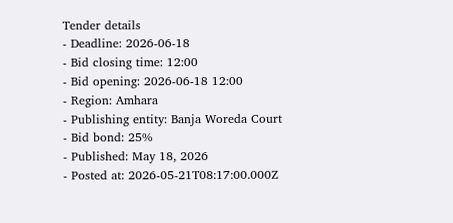Tender details
- Deadline: 2026-06-18
- Bid closing time: 12:00
- Bid opening: 2026-06-18 12:00
- Region: Amhara
- Publishing entity: Banja Woreda Court
- Bid bond: 25%
- Published: May 18, 2026
- Posted at: 2026-05-21T08:17:00.000Z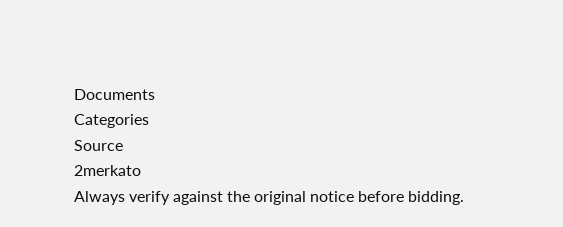Documents
Categories
Source
2merkato
Always verify against the original notice before bidding.